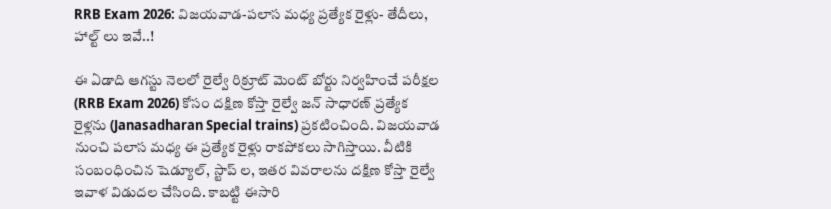RRB Exam 2026: విజయవాడ-పలాస మధ్య ప్రత్యేక రైళ్లు- తేదీలు, హాల్ట్ లు ఇవే..!

ఈ ఏడాది ఆగస్టు నెలలో రైల్వే రిక్రూట్ మెంట్ బోర్టు నిర్వహించే పరీక్షల (RRB Exam 2026) కోసం దక్షిణ కోస్తా రైల్వే జన్ సాధారణ్ ప్రత్యేక రైళ్లను (Janasadharan Special trains) ప్రకటించింది. విజయవాడ నుంచి పలాస మధ్య ఈ ప్రత్యేక రైళ్లు రాకపోకలు సాగిస్తాయి. వీటికి సంబంధించిన షెడ్యూల్, స్టాప్ ల, ఇతర వివరాలను దక్షిణ కోస్తా రైల్వే ఇవాళ విడుదల చేసింది. కాబట్టి ఈసారి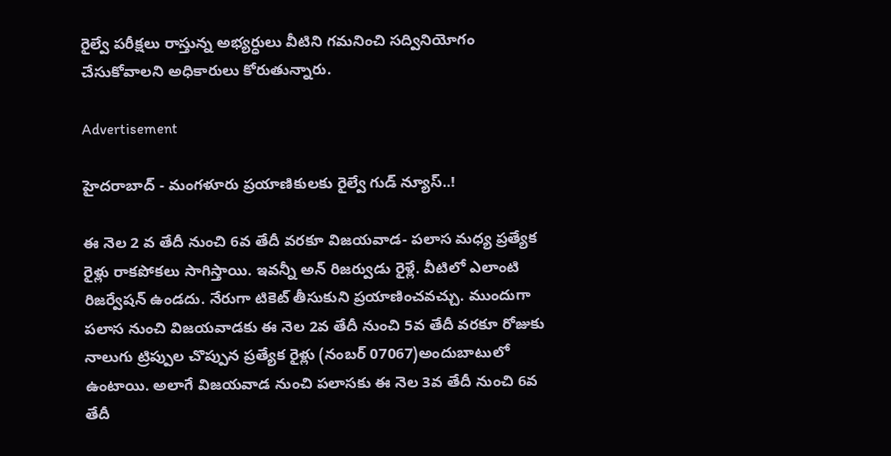రైల్వే పరీక్షలు రాస్తున్న అభ్యర్ధులు వీటిని గమనించి సద్వినియోగం చేసుకోవాలని అధికారులు కోరుతున్నారు.

Advertisement

హైదరాబాద్ - మంగళూరు ప్రయాణికులకు రైల్వే గుడ్ న్యూస్..!

ఈ నెల 2 వ తేదీ నుంచి 6వ తేదీ వరకూ విజయవాడ- పలాస మధ్య ప్రత్యేక రైళ్లు రాకపోకలు సాగిస్తాయి. ఇవన్నీ అన్ రిజర్వుడు రైళ్లే. వీటిలో ఎలాంటి రిజర్వేషన్ ఉండదు. నేరుగా టికెట్ తీసుకుని ప్రయాణించవచ్చు. ముందుగా పలాస నుంచి విజయవాడకు ఈ నెల 2వ తేదీ నుంచి 5వ తేదీ వరకూ రోజుకు నాలుగు ట్రిప్పుల చొప్పున ప్రత్యేక రైళ్లు (నంబర్ 07067)అందుబాటులో ఉంటాయి. అలాగే విజయవాడ నుంచి పలాసకు ఈ నెల 3వ తేదీ నుంచి 6వ తేదీ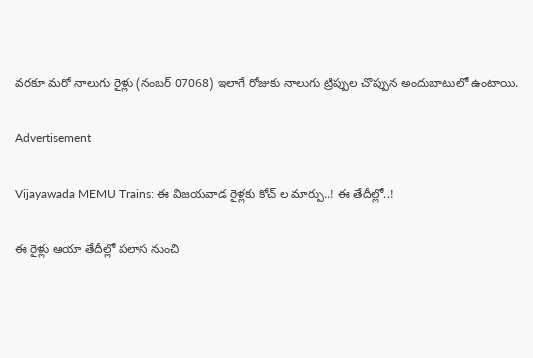వరకూ మరో నాలుగు రైళ్లు (నంబర్ 07068) ఇలాగే రోజుకు నాలుగు ట్రిప్పుల చొప్పున అందుబాటులో ఉంటాయి.

Advertisement

Vijayawada MEMU Trains: ఈ విజయవాడ రైళ్లకు కోచ్ ల మార్పు..! ఈ తేదీల్లో..!

ఈ రైళ్లు ఆయా తేదీల్లో పలాస నుంచి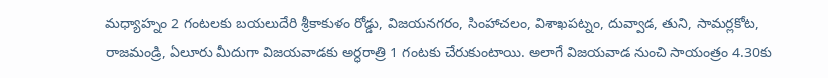మధ్యాహ్నం 2 గంటలకు బయలుదేరి శ్రీకాకుళం రోడ్డు, విజయనగరం, సింహాచలం, విశాఖపట్నం, దువ్వాడ, తుని, సామర్లకోట, రాజమండ్రి, ఏలూరు మీదుగా విజయవాడకు అర్ధరాత్రి 1 గంటకు చేరుకుంటాయి. అలాగే విజయవాడ నుంచి సాయంత్రం 4.30కు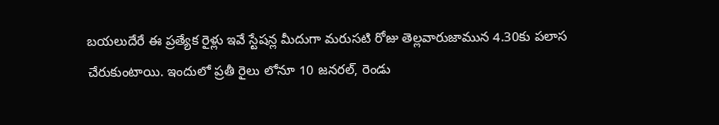బయలుదేరే ఈ ప్రత్యేక రైళ్లు ఇవే స్టేషన్ల మీదుగా మరుసటి రోజు తెల్లవారుజామున 4.30కు పలాస చేరుకుంటాయి. ఇందులో ప్రతీ రైలు లోనూ 10 జనరల్, రెండు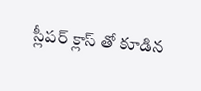స్లీపర్ క్లాస్ తో కూడిన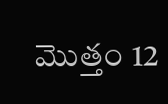మొత్తం 12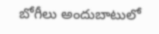బోగీలు అందుబాటులో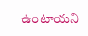ఉంటాయని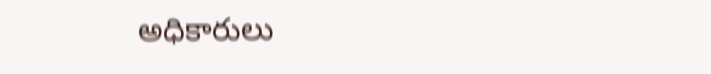అధికారులు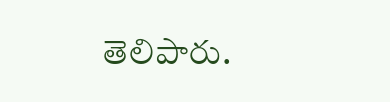తెలిపారు.